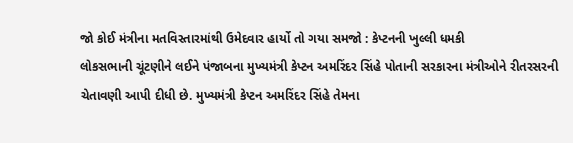જો કોઈ મંત્રીના મતવિસ્તારમાંથી ઉમેદવાર હાર્યો તો ગયા સમજો : કેપ્ટનની ખુલ્લી ધમકી
લોકસભાની ચૂંટણીને લઈને પંજાબના મુખ્યમંત્રી કેપ્ટન અમરિંદર સિંહે પોતાની સરકારના મંત્રીઓને રીતરસરની ચેતાવણી આપી દીધી છે. મુખ્યમંત્રી કેપ્ટન અમરિંદર સિંહે તેમના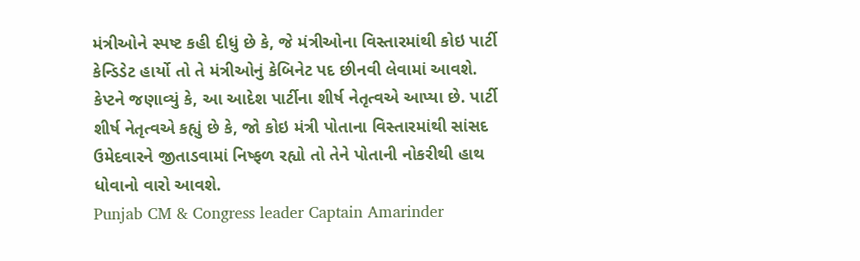મંત્રીઓને સ્પષ્ટ કહી દીધું છે કે, જે મંત્રીઓના વિસ્તારમાંથી કોઇ પાર્ટી કેન્ડિડેટ હાર્યો તો તે મંત્રીઓનું કેબિનેટ પદ છીનવી લેવામાં આવશે.
કેપ્ટને જણાવ્યું કે, આ આદેશ પાર્ટીના શીર્ષ નેતૃત્વએ આપ્યા છે. પાર્ટી શીર્ષ નેતૃત્વએ કહ્યું છે કે, જો કોઇ મંત્રી પોતાના વિસ્તારમાંથી સાંસદ ઉમેદવારને જીતાડવામાં નિષ્ફળ રહ્યો તો તેને પોતાની નોકરીથી હાથ ધોવાનો વારો આવશે.
Punjab CM & Congress leader Captain Amarinder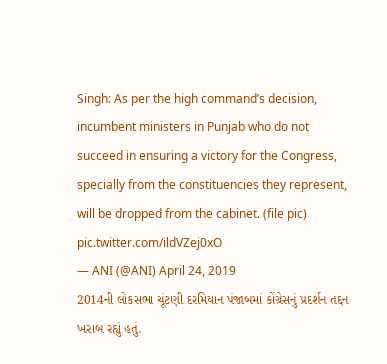Singh: As per the high command’s decision, incumbent ministers in Punjab who do not succeed in ensuring a victory for the Congress, specially from the constituencies they represent, will be dropped from the cabinet. (file pic) pic.twitter.com/ildVZej0xO
— ANI (@ANI) April 24, 2019
2014ની લોકસભા ચૂંટણી દરમિયાન પંજાબમાં કોંગ્રેસનું પ્રદર્શન તદ્દન ખરાબ રહ્યું હતું.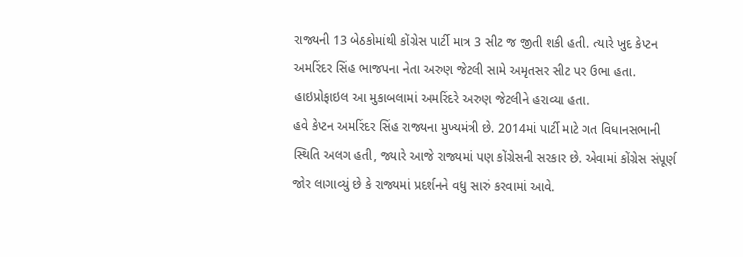રાજ્યની 13 બેઠકોમાંથી કોંગ્રેસ પાર્ટી માત્ર 3 સીટ જ જીતી શકી હતી. ત્યારે ખુદ કેપ્ટન અમરિંદર સિંહ ભાજપના નેતા અરુણ જેટલી સામે અમૃતસર સીટ પર ઉભા હતા. હાઇપ્રોફાઇલ આ મુકાબલામાં અમરિંદરે અરુણ જેટલીને હરાવ્યા હતા.
હવે કેપ્ટન અમરિંદર સિંહ રાજ્યના મુખ્યમંત્રી છે. 2014માં પાર્ટી માટે ગત વિધાનસભાની સ્થિતિ અલગ હતી, જ્યારે આજે રાજ્યમાં પણ કોંગ્રેસની સરકાર છે. એવામાં કોંગ્રેસ સંપૂર્ણ જોર લાગાવ્યું છે કે રાજ્યમાં પ્રદર્શનને વધુ સારું કરવામાં આવે.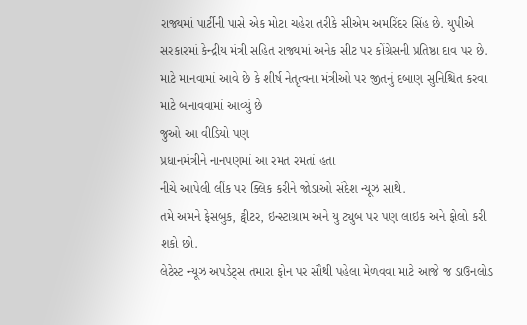રાજ્યમાં પાર્ટીની પાસે એક મોટા ચહેરા તરીકે સીએમ અમરિંદર સિંહ છે. યુપીએ સરકારમાં કેન્દ્રીય મંત્રી સહિત રાજ્યમાં અનેક સીટ પર કોંગ્રેસની પ્રતિષ્ઠા દાવ પર છે. માટે માનવામાં આવે છે કે શીર્ષ નેતૃત્વના મંત્રીઓ પર જીતનું દબાણ સુનિશ્ચિત કરવા માટે બનાવવામાં આવ્યું છે
જુઓ આ વીડિયો પણ
પ્રધાનમંત્રીને નાનપણમાં આ રમત રમતાં હતા
નીચે આપેલી લીંક પર ક્લિક કરીને જોડાઓ સંદેશ ન્યૂઝ સાથે.
તમે અમને ફેસબુક, ટ્વીટર, ઇન્સ્ટાગ્રામ અને યુ ટ્યુબ પર પણ લાઇક અને ફોલો કરી શકો છો.
લેટેસ્ટ ન્યૂઝ અપડેટ્સ તમારા ફોન પર સૌથી પહેલા મેળવવા માટે આજે જ ડાઉનલોડ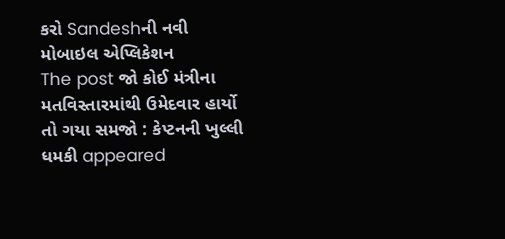કરો Sandeshની નવી મોબાઇલ એપ્લિકેશન
The post જો કોઈ મંત્રીના મતવિસ્તારમાંથી ઉમેદવાર હાર્યો તો ગયા સમજો : કેપ્ટનની ખુલ્લી ધમકી appeared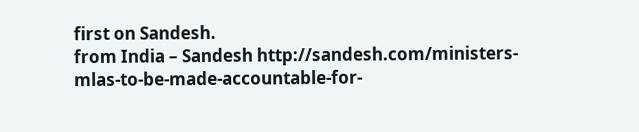first on Sandesh.
from India – Sandesh http://sandesh.com/ministers-mlas-to-be-made-accountable-for-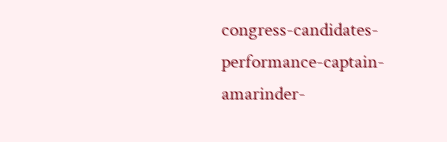congress-candidates-performance-captain-amarinder-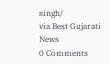singh/
via Best Gujarati News
0 Comments